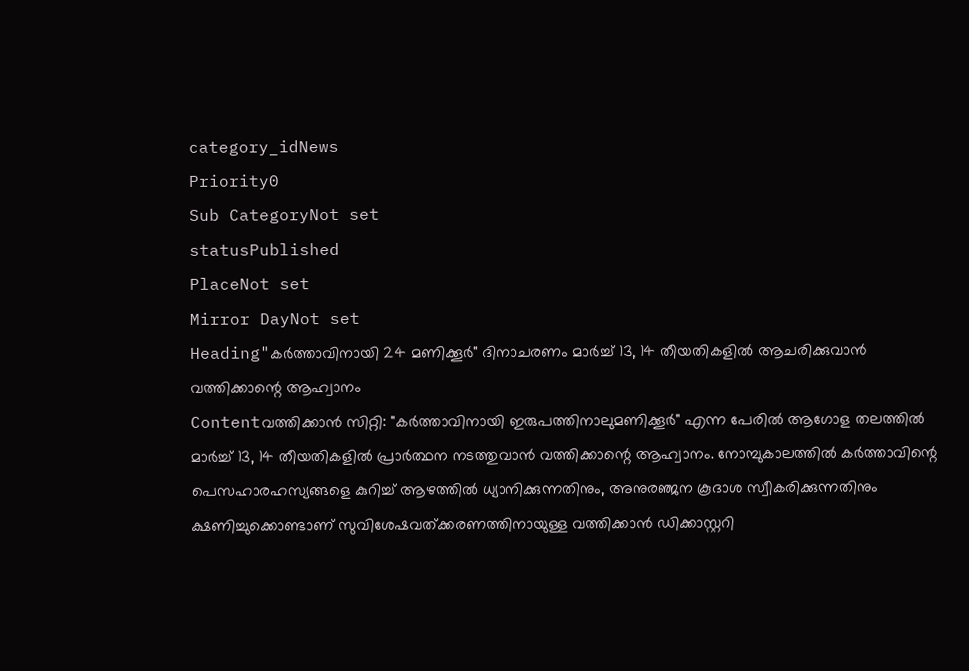category_idNews
Priority0
Sub CategoryNot set
statusPublished
PlaceNot set
Mirror DayNot set
Heading"കർത്താവിനായി 24 മണിക്കൂർ" ദിനാചരണം മാർച്ച് 13, 14 തീയതികളിൽ ആചരിക്കുവാന്‍ വത്തിക്കാന്റെ ആഹ്വാനം
Contentവത്തിക്കാന്‍ സിറ്റി: "കർത്താവിനായി ഇരുപത്തിനാലുമണിക്കൂർ" എന്ന പേരില്‍ ആഗോള തലത്തിൽ മാർച്ച് 13, 14 തീയതികളിൽ പ്രാർത്ഥന നടത്തുവാന്‍ വത്തിക്കാന്റെ ആഹ്വാനം. നോമ്പുകാലത്തിൽ കർത്താവിന്റെ പെസഹാരഹസ്യങ്ങളെ കുറിച്ച് ആഴത്തിൽ ധ്യാനിക്കുന്നതിനും, അനുരഞ്ജന കൂദാശ സ്വീകരിക്കുന്നതിനും ക്ഷണിച്ചുക്കൊണ്ടാണ് സുവിശേഷവത്ക്കരണത്തിനായുള്ള വത്തിക്കാൻ ഡിക്കാസ്റ്ററി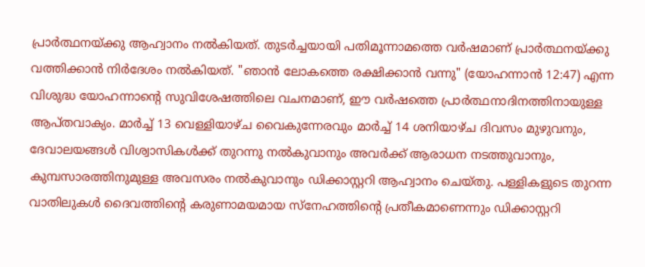പ്രാര്‍ത്ഥനയ്ക്കു ആഹ്വാനം നല്‍കിയത്. തുടർച്ചയായി പതിമൂന്നാമത്തെ വർഷമാണ് പ്രാര്‍ത്ഥനയ്ക്കു വത്തിക്കാന്‍ നിര്‍ദേശം നല്‍കിയത്. "ഞാൻ ലോകത്തെ രക്ഷിക്കാൻ വന്നു" (യോഹന്നാൻ 12:47) എന്ന വിശുദ്ധ യോഹന്നാന്റെ സുവിശേഷത്തിലെ വചനമാണ്, ഈ വർഷത്തെ പ്രാർത്ഥനാദിനത്തിനായുള്ള ആപ്തവാക്യം. മാർച്ച് 13 വെള്ളിയാഴ്ച വൈകുന്നേരവും മാർച്ച് 14 ശനിയാഴ്ച ദിവസം മുഴുവനും, ദേവാലയങ്ങൾ വിശ്വാസികൾക്ക് തുറന്നു നൽകുവാനും അവർക്ക് ആരാധന നടത്തുവാനും, കുമ്പസാരത്തിനുമുള്ള അവസരം നൽകുവാനും ഡിക്കാസ്റ്ററി ആഹ്വാനം ചെയ്തു. പള്ളികളുടെ തുറന്ന വാതിലുകൾ ദൈവത്തിന്റെ കരുണാമയമായ സ്നേഹത്തിന്റെ പ്രതീകമാണെന്നും ഡിക്കാസ്റ്ററി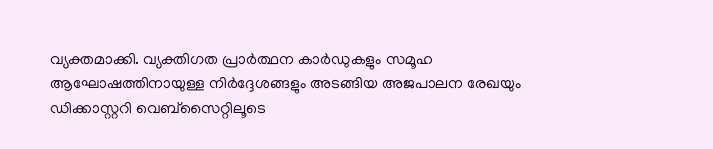വ്യക്തമാക്കി. വ്യക്തിഗത പ്രാർത്ഥന കാർഡുകളും സമൂഹ ആഘോഷത്തിനായുള്ള നിർദ്ദേശങ്ങളും അടങ്ങിയ അജപാലന രേഖയും ഡിക്കാസ്റ്ററി വെബ്‌സൈറ്റിലൂടെ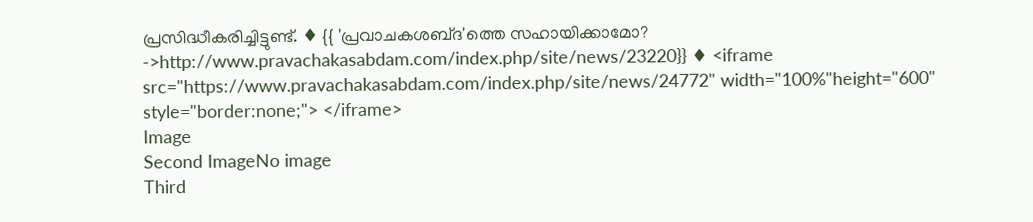പ്രസിദ്ധീകരിച്ചിട്ടുണ്ട്. ♦ {{ 'പ്രവാചകശബ്‌ദ'ത്തെ സഹായിക്കാമോ? ->http://www.pravachakasabdam.com/index.php/site/news/23220}} ♦ <iframe src="https://www.pravachakasabdam.com/index.php/site/news/24772" width="100%"height="600" style="border:none;"> </iframe>
Image
Second ImageNo image
Third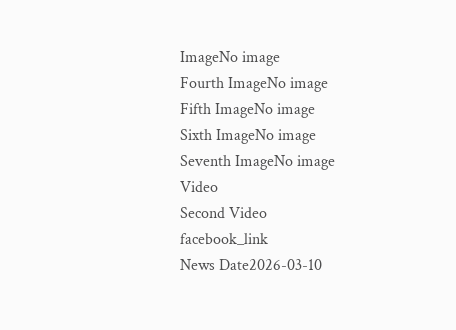ImageNo image
Fourth ImageNo image
Fifth ImageNo image
Sixth ImageNo image
Seventh ImageNo image
Video
Second Video
facebook_link
News Date2026-03-10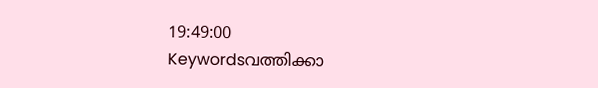19:49:00
Keywordsവത്തിക്കാ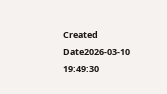Created Date2026-03-10 19:49:30